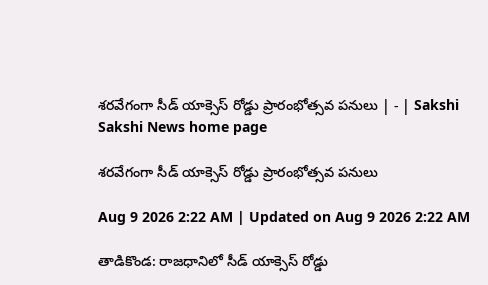శరవేగంగా సీడ్‌ యాక్సెస్‌ రోడ్డు ప్రారంభోత్సవ పనులు | - | Sakshi
Sakshi News home page

శరవేగంగా సీడ్‌ యాక్సెస్‌ రోడ్డు ప్రారంభోత్సవ పనులు

Aug 9 2026 2:22 AM | Updated on Aug 9 2026 2:22 AM

తాడికొండ: రాజధానిలో సీడ్‌ యాక్సెస్‌ రోడ్డు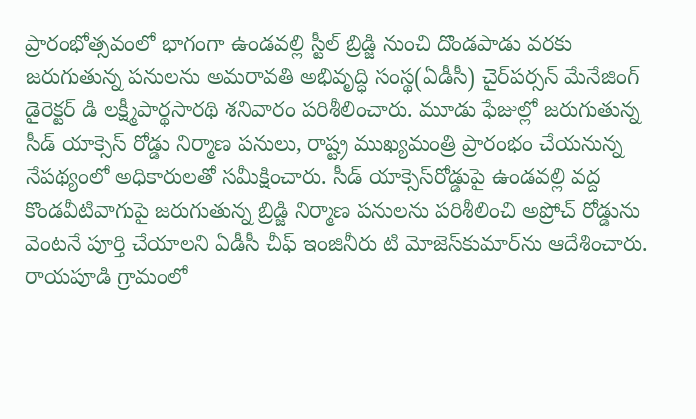ప్రారంభోత్సవంలో భాగంగా ఉండవల్లి స్టీల్‌ బ్రిడ్జి నుంచి దొండపాడు వరకు జరుగుతున్న పనులను అమరావతి అభివృద్ధి సంస్థ(ఏడీసీ) చైర్‌పర్సన్‌ మేనేజింగ్‌ డైరెక్టర్‌ డి లక్ష్మీపార్థసారథి శనివారం పరిశీలించారు. మూడు ఫేజుల్లో జరుగుతున్న సీడ్‌ యాక్సెస్‌ రోడ్డు నిర్మాణ పనులు, రాష్ట్ర ముఖ్యమంత్రి ప్రారంభం చేయనున్న నేపథ్యంలో అధికారులతో సమీక్షించారు. సీడ్‌ యాక్సెస్‌రోడ్డుపై ఉండవల్లి వద్ద కొండవీటివాగుపై జరుగుతున్న బ్రిడ్జి నిర్మాణ పనులను పరిశీలించి అప్రోచ్‌ రోడ్డును వెంటనే పూర్తి చేయాలని ఏడీసీ చీఫ్‌ ఇంజినీరు టి మోజెస్‌కుమార్‌ను ఆదేశించారు. రాయపూడి గ్రామంలో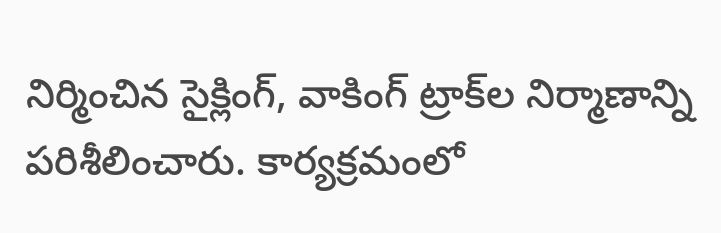నిర్మించిన సైక్లింగ్‌, వాకింగ్‌ ట్రాక్‌ల నిర్మాణాన్ని పరిశీలించారు. కార్యక్రమంలో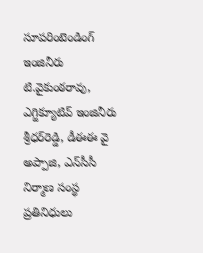సూపరింటెండింగ్‌ ఇంజినీరు టి.వైకుంఠరావు, ఎగ్జిక్యూటివ్‌ ఇంజినీరు శ్రీధర్‌రెడ్డి, డీఈఈ వై అప్పాజి, ఎన్‌సీసీ నిర్మాణ సంస్థ ప్రతినిధులు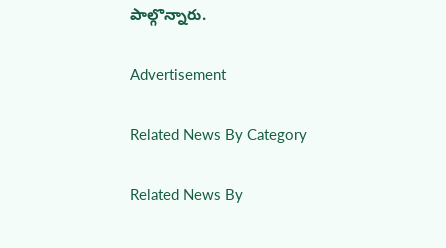పాల్గొన్నారు.

Advertisement

Related News By Category

Related News By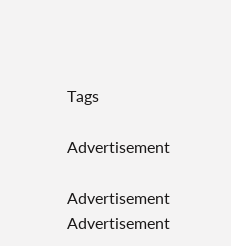Tags

Advertisement

Advertisement
Advertisement